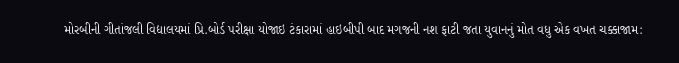મોરબીની ગીતાંજલી વિદ્યાલયમાં પ્રિ.બોર્ડ પરીક્ષા યોજાઇ ટંકારામાં હાઇબીપી બાદ મગજની નશ ફાટી જતા યુવાનનું મોત વધુ એક વખત ચક્કાજામ: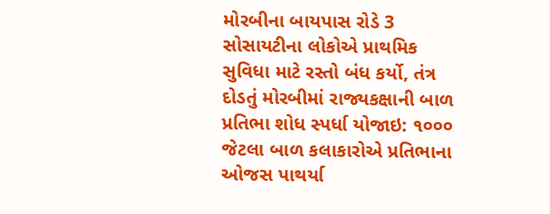મોરબીના બાયપાસ રોડે 3 સોસાયટીના લોકોએ પ્રાથમિક સુવિધા માટે રસ્તો બંધ કર્યો, તંત્ર દોડતું મોરબીમાં રાજ્યકક્ષાની બાળ પ્રતિભા શોધ સ્પર્ધા યોજાઇ: ૧૦૦૦ જેટલા બાળ કલાકારોએ પ્રતિભાના ઓજસ પાથર્યા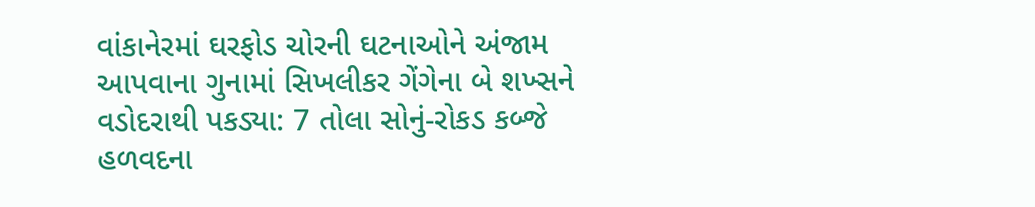વાંકાનેરમાં ઘરફોડ ચોરની ઘટનાઓને અંજામ આપવાના ગુનામાં સિખલીકર ગેંગેના બે શખ્સને વડોદરાથી પકડ્યા: 7 તોલા સોનું-રોકડ કબ્જે હળવદના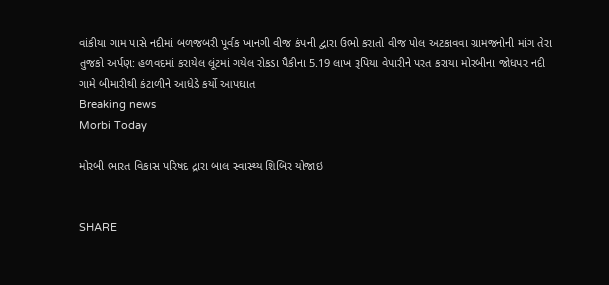વાંકીયા ગામ પાસે નદીમાં બળજબરી પૂર્વક ખાનગી વીજ કંપની દ્વારા ઉભો કરાતો વીજ પોલ અટકાવવા ગ્રામજનોની માંગ તેરા તુજકો અર્પણ: હળવદમાં કરાયેલ લૂંટમાં ગયેલ રોકડા પૈકીના 5.19 લાખ રૂપિયા વેપારીને પરત કરાયા મોરબીના જોધપર નદી ગામે બીમારીથી કંટાળીને આધેડે કર્યો આપઘાત
Breaking news
Morbi Today

મોરબી ભારત વિકાસ પરિષદ દ્રારા બાલ સ્વાસ્થ્ય શિબિર યોજાઇ


SHARE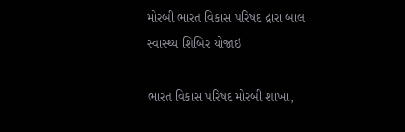મોરબી ભારત વિકાસ પરિષદ દ્રારા બાલ સ્વાસ્થ્ય શિબિર યોજાઇ

ભારત વિકાસ પરિષદ મોરબી શાખા,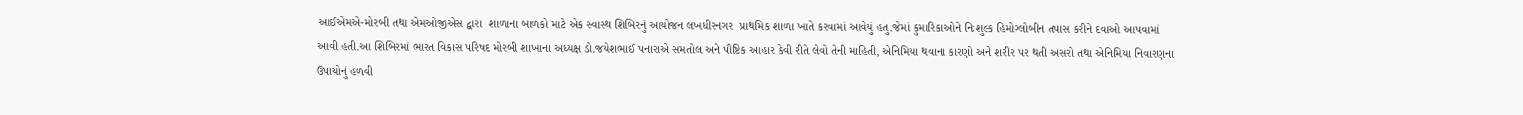આઈએમએ-મોરબી તથા એમઓજીએસ દ્વારા  શાળાના બાળકો માટે એક સ્વાસ્થ શિબિરનું આયોજન લખધીરનગર  પ્રાથમિક શાળા ખાતે કરવામાં આવેયું હતુ.જેમાં કુમારિકાઓને નિઃશુલ્ક હિમોગ્લોબીન તપાસ કરીને દવાઓ આપવામાં આવી હતી.આ શિબિરમાં ભારત વિકાસ પરિષદ મોરબી શાખાના અધ્યક્ષ ડો.જયેશભાઈ પનારાએ સમતોલ અને પૌષ્ટિક આહાર કેવી રીતે લેવો તેની માહિતી, એનિમિયા થવાના કારણો અને શરીર પર થતી અસરો તથા એનિમિયા નિવારણના ઉપાયોનું હળવી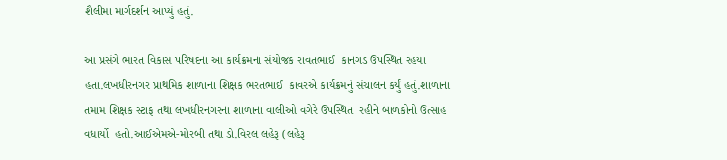શૈલીમા માર્ગદર્શન આપ્યું હતું.

આ પ્રસંગે ભારત વિકાસ પરિષદના આ કાર્યક્રમના સંયોજક રાવતભાઈ  કાનગડ ઉપસ્થિત રહયા હતા.લખધીરનગર પ્રાથમિક શાળાના શિક્ષક ભરતભાઈ  કાવરએ કાર્યક્રમનું સંચાલન કર્યું હતું.શાળાના તમામ શિક્ષક સ્ટાફ તથા લખધીરનગરના શાળાના વાલીઓ વગેરે ઉપસ્થિત  રહીને બાળકોનો ઉત્સાહ વધાર્યો  હતો.આઈએમએ-મોરબી તથા ડો.વિરલ લહેરૂ (લહેરૂ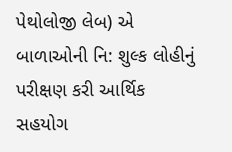પેથોલોજી લેબ) એ બાળાઓની નિ: શુલ્ક લોહીનું  પરીક્ષણ કરી આર્થિક સહયોગ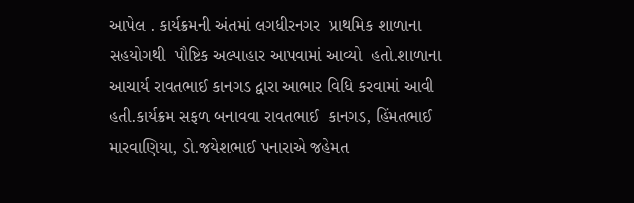આપેલ . કાર્યક્રમની અંતમાં લગધીરનગર  પ્રાથમિક શાળાના સહયોગથી  પૌષ્ટિક અલ્પાહાર આપવામાં આવ્યો  હતો.શાળાના આચાર્ય રાવતભાઈ કાનગડ દ્વારા આભાર વિધિ કરવામાં આવી હતી.કાર્યક્રમ સફળ બનાવવા રાવતભાઈ  કાનગડ, હિંમતભાઈ મારવાણિયા, ડો.જયેશભાઈ પનારાએ જહેમત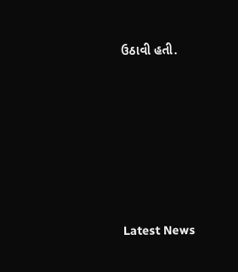ઉઠાવી હતી.






Latest News